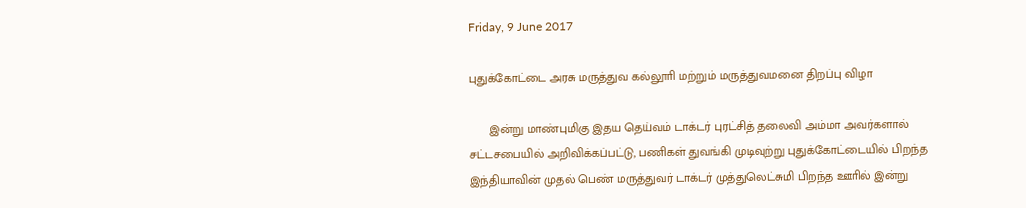Friday, 9 June 2017

புதுக்கோட்டை அரசு மருத்துவ கல்லூாி மற்றும் மருத்துவமனை திறப்பு விழா

      இன்று மாண்புமிகு இதய தெய்வம் டாக்டர் புரட்சித் தலைவி அம்மா அவர்களால் சட்டசபையில் அறிவிக்கப்பட்டு, பணிகள் துவங்கி முடிவுற்று புதுக்கோட்டையில் பிறந்த இந்தியாவின் முதல் பெண் மருத்துவர் டாக்டர் முத்துலெட்சுமி பிறந்த ஊாில் இன்று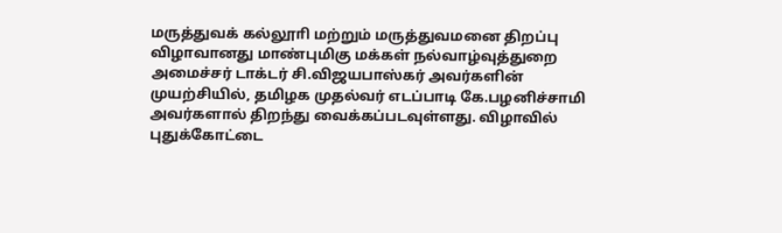மருத்துவக் கல்லூாி மற்றும் மருத்துவமனை திறப்பு விழாவானது மாண்புமிகு மக்கள் நல்வாழ்வுத்துறை அமைச்சர் டாக்டர் சி.விஜயபாஸ்கர் அவர்களின் முயற்சியில், தமிழக முதல்வர் எடப்பாடி கே.பழனிச்சாமி அவர்களால் திறந்து வைக்கப்படவுள்ளது. விழாவில் புதுக்கோட்டை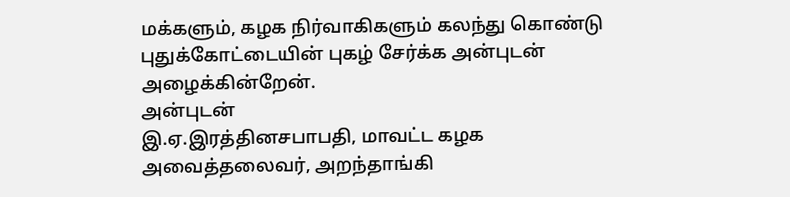மக்களும், கழக நிர்வாகிகளும் கலந்து கொண்டு புதுக்கோட்டையின் புகழ் சேர்க்க அன்புடன் அழைக்கின்றேன்.
அன்புடன்
இ.ஏ.இரத்தினசபாபதி, மாவட்ட கழக அவைத்தலைவர், அறந்தாங்கி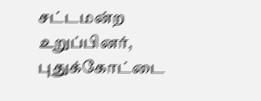சட்டமன்ற உறுப்பினர், புதுக்கோட்டை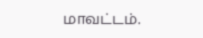மாவட்டம்.